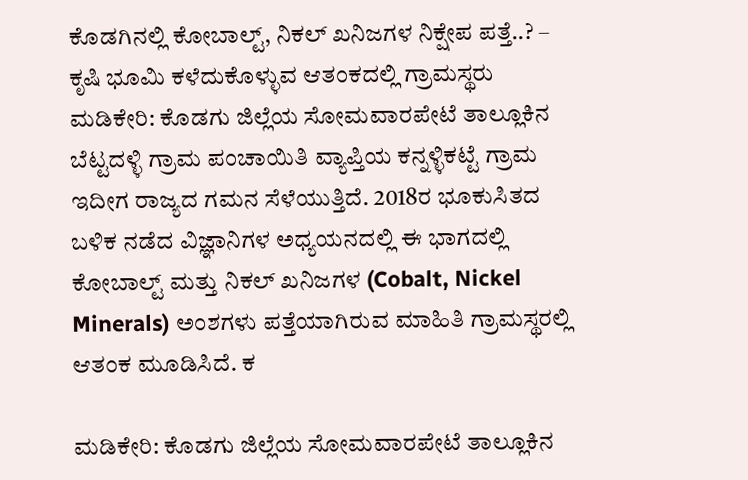ಕೊಡಗಿನಲ್ಲಿ ಕೋಬಾಲ್ಟ್, ನಿಕಲ್ ಖನಿಜಗಳ ನಿಕ್ಷೇಪ ಪತ್ತೆ..? – ಕೃಷಿ ಭೂಮಿ ಕಳೆದುಕೊಳ್ಳುವ ಆತಂಕದಲ್ಲಿ ಗ್ರಾಮಸ್ಥರು
ಮಡಿಕೇರಿ: ಕೊಡಗು ಜಿಲ್ಲೆಯ ಸೋಮವಾರಪೇಟೆ ತಾಲ್ಲೂಕಿನ ಬೆಟ್ಟದಳ್ಳಿ ಗ್ರಾಮ ಪಂಚಾಯಿತಿ ವ್ಯಾಪ್ತಿಯ ಕನ್ನಳ್ಳಿಕಟ್ಟೆ ಗ್ರಾಮ ಇದೀಗ ರಾಜ್ಯದ ಗಮನ ಸೆಳೆಯುತ್ತಿದೆ. 2018ರ ಭೂಕುಸಿತದ ಬಳಿಕ ನಡೆದ ವಿಜ್ಞಾನಿಗಳ ಅಧ್ಯಯನದಲ್ಲಿ ಈ ಭಾಗದಲ್ಲಿ ಕೋಬಾಲ್ಟ್ ಮತ್ತು ನಿಕಲ್ ಖನಿಜಗಳ (Cobalt, Nickel Minerals) ಅಂಶಗಳು ಪತ್ತೆಯಾಗಿರುವ ಮಾಹಿತಿ ಗ್ರಾಮಸ್ಥರಲ್ಲಿ ಆತಂಕ ಮೂಡಿಸಿದೆ. ಕ

ಮಡಿಕೇರಿ: ಕೊಡಗು ಜಿಲ್ಲೆಯ ಸೋಮವಾರಪೇಟೆ ತಾಲ್ಲೂಕಿನ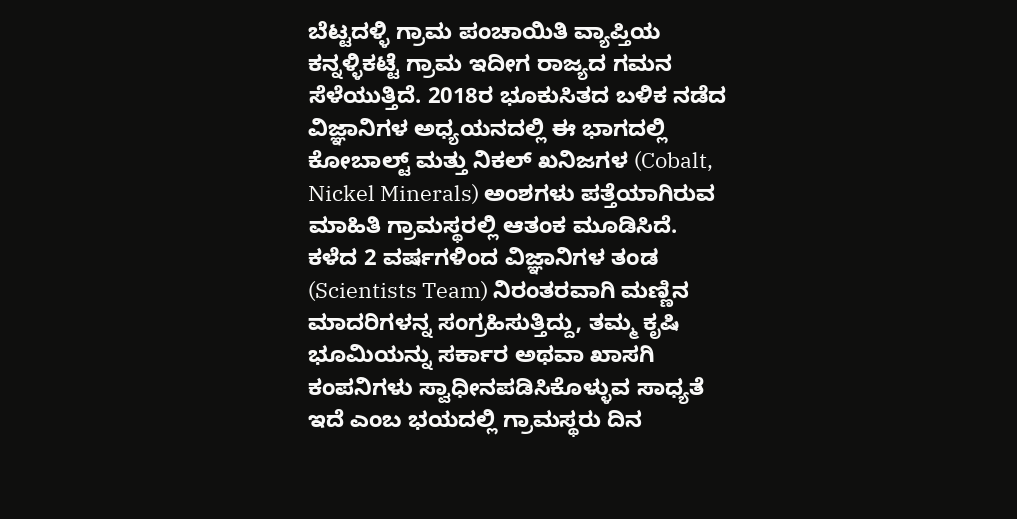ಬೆಟ್ಟದಳ್ಳಿ ಗ್ರಾಮ ಪಂಚಾಯಿತಿ ವ್ಯಾಪ್ತಿಯ ಕನ್ನಳ್ಳಿಕಟ್ಟೆ ಗ್ರಾಮ ಇದೀಗ ರಾಜ್ಯದ ಗಮನ ಸೆಳೆಯುತ್ತಿದೆ. 2018ರ ಭೂಕುಸಿತದ ಬಳಿಕ ನಡೆದ ವಿಜ್ಞಾನಿಗಳ ಅಧ್ಯಯನದಲ್ಲಿ ಈ ಭಾಗದಲ್ಲಿ ಕೋಬಾಲ್ಟ್ ಮತ್ತು ನಿಕಲ್ ಖನಿಜಗಳ (Cobalt, Nickel Minerals) ಅಂಶಗಳು ಪತ್ತೆಯಾಗಿರುವ ಮಾಹಿತಿ ಗ್ರಾಮಸ್ಥರಲ್ಲಿ ಆತಂಕ ಮೂಡಿಸಿದೆ. ಕಳೆದ 2 ವರ್ಷಗಳಿಂದ ವಿಜ್ಞಾನಿಗಳ ತಂಡ (Scientists Team) ನಿರಂತರವಾಗಿ ಮಣ್ಣಿನ ಮಾದರಿಗಳನ್ನ ಸಂಗ್ರಹಿಸುತ್ತಿದ್ದು, ತಮ್ಮ ಕೃಷಿ ಭೂಮಿಯನ್ನು ಸರ್ಕಾರ ಅಥವಾ ಖಾಸಗಿ ಕಂಪನಿಗಳು ಸ್ವಾಧೀನಪಡಿಸಿಕೊಳ್ಳುವ ಸಾಧ್ಯತೆ ಇದೆ ಎಂಬ ಭಯದಲ್ಲಿ ಗ್ರಾಮಸ್ಥರು ದಿನ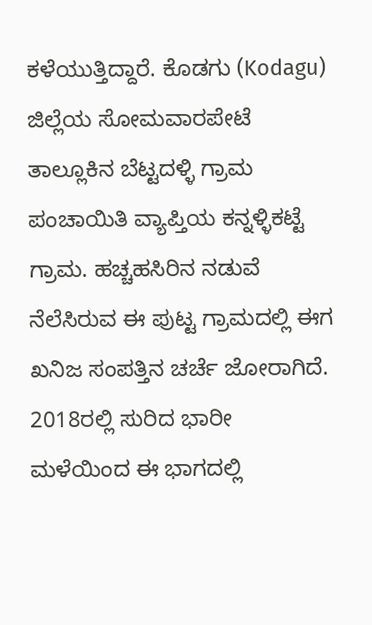ಕಳೆಯುತ್ತಿದ್ದಾರೆ. ಕೊಡಗು (Kodagu) ಜಿಲ್ಲೆಯ ಸೋಮವಾರಪೇಟೆ ತಾಲ್ಲೂಕಿನ ಬೆಟ್ಟದಳ್ಳಿ ಗ್ರಾಮ ಪಂಚಾಯಿತಿ ವ್ಯಾಪ್ತಿಯ ಕನ್ನಳ್ಳಿಕಟ್ಟೆ ಗ್ರಾಮ. ಹಚ್ಚಹಸಿರಿನ ನಡುವೆ ನೆಲೆಸಿರುವ ಈ ಪುಟ್ಟ ಗ್ರಾಮದಲ್ಲಿ ಈಗ ಖನಿಜ ಸಂಪತ್ತಿನ ಚರ್ಚೆ ಜೋರಾಗಿದೆ. 2018ರಲ್ಲಿ ಸುರಿದ ಭಾರೀ ಮಳೆಯಿಂದ ಈ ಭಾಗದಲ್ಲಿ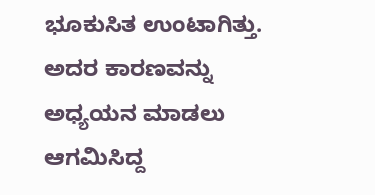ಭೂಕುಸಿತ ಉಂಟಾಗಿತ್ತು. ಅದರ ಕಾರಣವನ್ನು ಅಧ್ಯಯನ ಮಾಡಲು ಆಗಮಿಸಿದ್ದ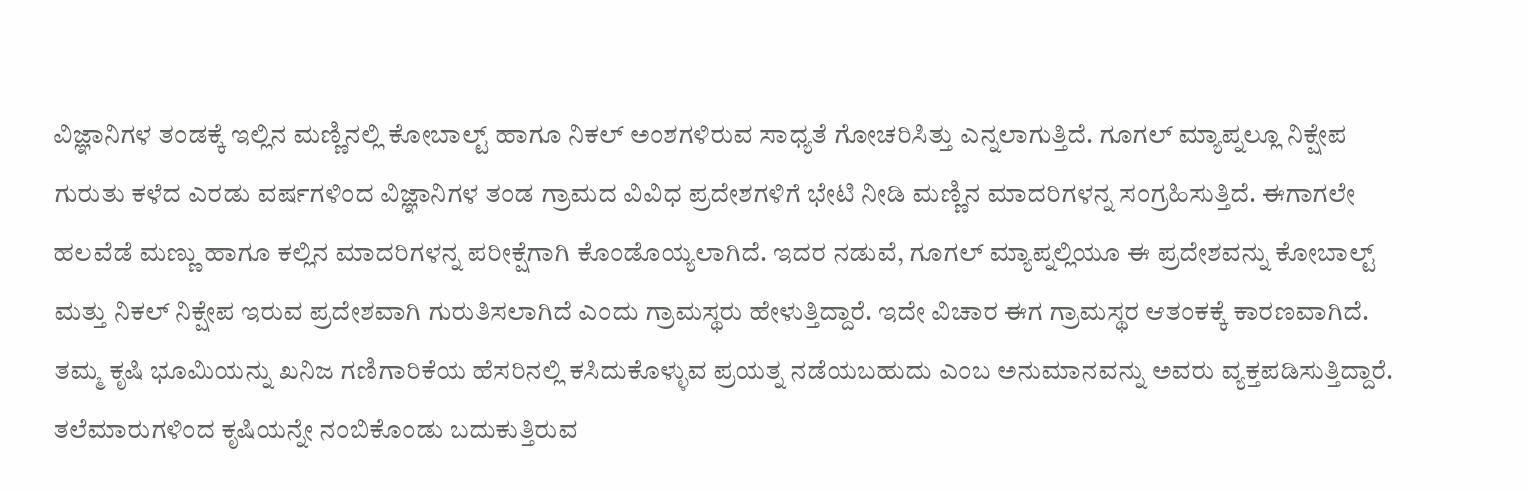ವಿಜ್ಞಾನಿಗಳ ತಂಡಕ್ಕೆ ಇಲ್ಲಿನ ಮಣ್ಣಿನಲ್ಲಿ ಕೋಬಾಲ್ಟ್ ಹಾಗೂ ನಿಕಲ್ ಅಂಶಗಳಿರುವ ಸಾಧ್ಯತೆ ಗೋಚರಿಸಿತ್ತು ಎನ್ನಲಾಗುತ್ತಿದೆ. ಗೂಗಲ್ ಮ್ಯಾಪ್ನಲ್ಲೂ ನಿಕ್ಷೇಪ ಗುರುತು ಕಳೆದ ಎರಡು ವರ್ಷಗಳಿಂದ ವಿಜ್ಞಾನಿಗಳ ತಂಡ ಗ್ರಾಮದ ವಿವಿಧ ಪ್ರದೇಶಗಳಿಗೆ ಭೇಟಿ ನೀಡಿ ಮಣ್ಣಿನ ಮಾದರಿಗಳನ್ನ ಸಂಗ್ರಹಿಸುತ್ತಿದೆ. ಈಗಾಗಲೇ ಹಲವೆಡೆ ಮಣ್ಣು ಹಾಗೂ ಕಲ್ಲಿನ ಮಾದರಿಗಳನ್ನ ಪರೀಕ್ಷೆಗಾಗಿ ಕೊಂಡೊಯ್ಯಲಾಗಿದೆ. ಇದರ ನಡುವೆ, ಗೂಗಲ್ ಮ್ಯಾಪ್ನಲ್ಲಿಯೂ ಈ ಪ್ರದೇಶವನ್ನು ಕೋಬಾಲ್ಟ್ ಮತ್ತು ನಿಕಲ್ ನಿಕ್ಷೇಪ ಇರುವ ಪ್ರದೇಶವಾಗಿ ಗುರುತಿಸಲಾಗಿದೆ ಎಂದು ಗ್ರಾಮಸ್ಥರು ಹೇಳುತ್ತಿದ್ದಾರೆ. ಇದೇ ವಿಚಾರ ಈಗ ಗ್ರಾಮಸ್ಥರ ಆತಂಕಕ್ಕೆ ಕಾರಣವಾಗಿದೆ. ತಮ್ಮ ಕೃಷಿ ಭೂಮಿಯನ್ನು ಖನಿಜ ಗಣಿಗಾರಿಕೆಯ ಹೆಸರಿನಲ್ಲಿ ಕಸಿದುಕೊಳ್ಳುವ ಪ್ರಯತ್ನ ನಡೆಯಬಹುದು ಎಂಬ ಅನುಮಾನವನ್ನು ಅವರು ವ್ಯಕ್ತಪಡಿಸುತ್ತಿದ್ದಾರೆ. ತಲೆಮಾರುಗಳಿಂದ ಕೃಷಿಯನ್ನೇ ನಂಬಿಕೊಂಡು ಬದುಕುತ್ತಿರುವ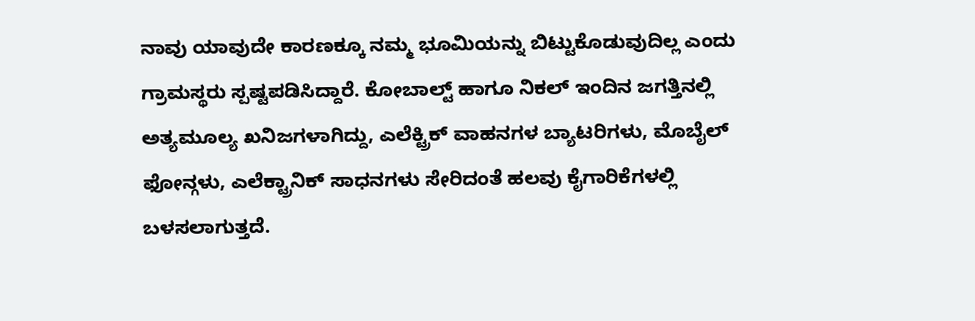ನಾವು ಯಾವುದೇ ಕಾರಣಕ್ಕೂ ನಮ್ಮ ಭೂಮಿಯನ್ನು ಬಿಟ್ಟುಕೊಡುವುದಿಲ್ಲ ಎಂದು ಗ್ರಾಮಸ್ಥರು ಸ್ಪಷ್ಟಪಡಿಸಿದ್ದಾರೆ. ಕೋಬಾಲ್ಟ್ ಹಾಗೂ ನಿಕಲ್ ಇಂದಿನ ಜಗತ್ತಿನಲ್ಲಿ ಅತ್ಯಮೂಲ್ಯ ಖನಿಜಗಳಾಗಿದ್ದು, ಎಲೆಕ್ಟ್ರಿಕ್ ವಾಹನಗಳ ಬ್ಯಾಟರಿಗಳು, ಮೊಬೈಲ್ ಫೋನ್ಗಳು, ಎಲೆಕ್ಟ್ರಾನಿಕ್ ಸಾಧನಗಳು ಸೇರಿದಂತೆ ಹಲವು ಕೈಗಾರಿಕೆಗಳಲ್ಲಿ ಬಳಸಲಾಗುತ್ತದೆ.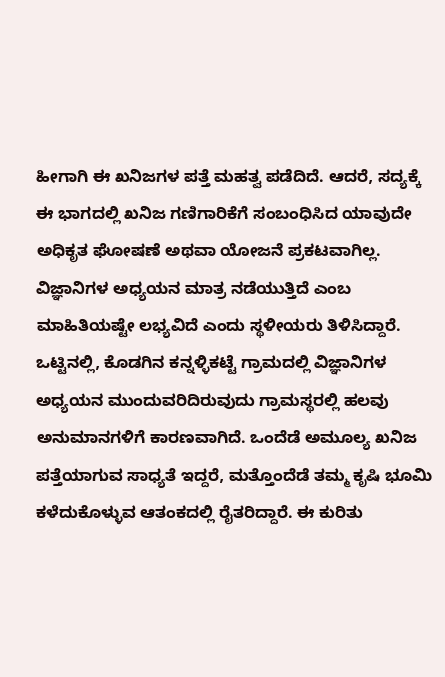ಹೀಗಾಗಿ ಈ ಖನಿಜಗಳ ಪತ್ತೆ ಮಹತ್ವ ಪಡೆದಿದೆ. ಆದರೆ, ಸದ್ಯಕ್ಕೆ ಈ ಭಾಗದಲ್ಲಿ ಖನಿಜ ಗಣಿಗಾರಿಕೆಗೆ ಸಂಬಂಧಿಸಿದ ಯಾವುದೇ ಅಧಿಕೃತ ಘೋಷಣೆ ಅಥವಾ ಯೋಜನೆ ಪ್ರಕಟವಾಗಿಲ್ಲ. ವಿಜ್ಞಾನಿಗಳ ಅಧ್ಯಯನ ಮಾತ್ರ ನಡೆಯುತ್ತಿದೆ ಎಂಬ ಮಾಹಿತಿಯಷ್ಟೇ ಲಭ್ಯವಿದೆ ಎಂದು ಸ್ಥಳೀಯರು ತಿಳಿಸಿದ್ದಾರೆ. ಒಟ್ಟಿನಲ್ಲಿ, ಕೊಡಗಿನ ಕನ್ನಳ್ಳಿಕಟ್ಟೆ ಗ್ರಾಮದಲ್ಲಿ ವಿಜ್ಞಾನಿಗಳ ಅಧ್ಯಯನ ಮುಂದುವರಿದಿರುವುದು ಗ್ರಾಮಸ್ಥರಲ್ಲಿ ಹಲವು ಅನುಮಾನಗಳಿಗೆ ಕಾರಣವಾಗಿದೆ. ಒಂದೆಡೆ ಅಮೂಲ್ಯ ಖನಿಜ ಪತ್ತೆಯಾಗುವ ಸಾಧ್ಯತೆ ಇದ್ದರೆ, ಮತ್ತೊಂದೆಡೆ ತಮ್ಮ ಕೃಷಿ ಭೂಮಿ ಕಳೆದುಕೊಳ್ಳುವ ಆತಂಕದಲ್ಲಿ ರೈತರಿದ್ದಾರೆ. ಈ ಕುರಿತು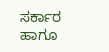ಸರ್ಕಾರ ಹಾಗೂ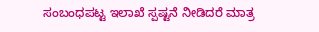ಸಂಬಂಧಪಟ್ಟ ಇಲಾಖೆ ಸ್ಪಷ್ಟನೆ ನೀಡಿದರೆ ಮಾತ್ರ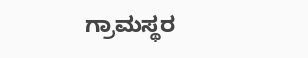ಗ್ರಾಮಸ್ಥರ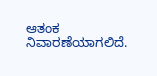ಆತಂಕ ನಿವಾರಣೆಯಾಗಲಿದೆ.